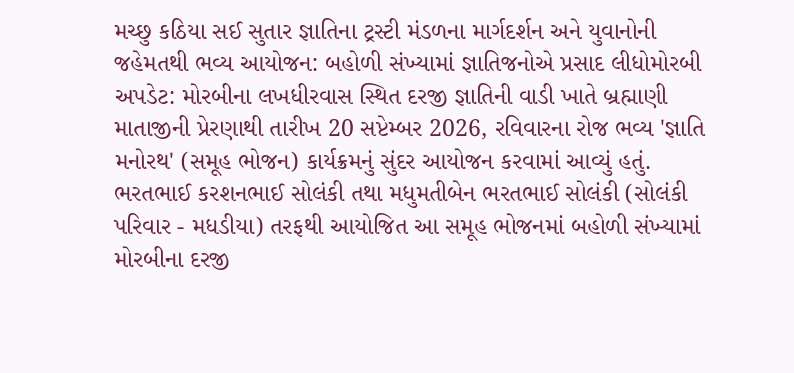મચ્છુ કઠિયા સઈ સુતાર જ્ઞાતિના ટ્રસ્ટી મંડળના માર્ગદર્શન અને યુવાનોની જહેમતથી ભવ્ય આયોજન: બહોળી સંખ્યામાં જ્ઞાતિજનોએ પ્રસાદ લીધોમોરબી અપડેટ: મોરબીના લખધીરવાસ સ્થિત દરજી જ્ઞાતિની વાડી ખાતે બ્રહ્માણી માતાજીની પ્રેરણાથી તારીખ 20 સપ્ટેમ્બર 2026, રવિવારના રોજ ભવ્ય 'જ્ઞાતિ મનોરથ' (સમૂહ ભોજન) કાર્યક્રમનું સુંદર આયોજન કરવામાં આવ્યું હતું. ભરતભાઈ કરશનભાઈ સોલંકી તથા મધુમતીબેન ભરતભાઈ સોલંકી (સોલંકી પરિવાર - મધડીયા) તરફથી આયોજિત આ સમૂહ ભોજનમાં બહોળી સંખ્યામાં મોરબીના દરજી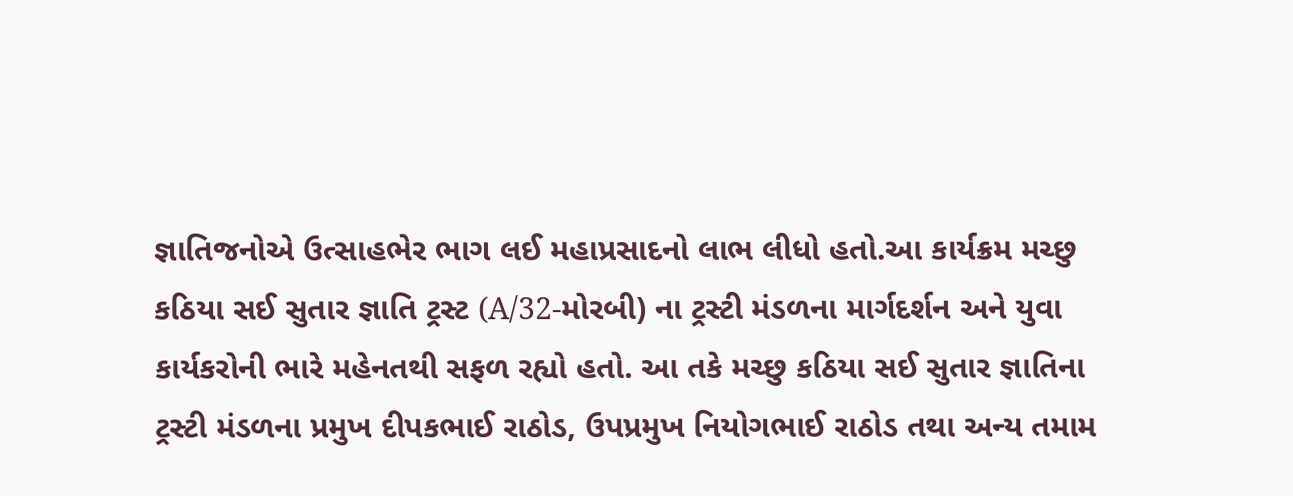જ્ઞાતિજનોએ ઉત્સાહભેર ભાગ લઈ મહાપ્રસાદનો લાભ લીધો હતો.આ કાર્યક્રમ મચ્છુ કઠિયા સઈ સુતાર જ્ઞાતિ ટ્રસ્ટ (A/32-મોરબી) ના ટ્રસ્ટી મંડળના માર્ગદર્શન અને યુવા કાર્યકરોની ભારે મહેનતથી સફળ રહ્યો હતો. આ તકે મચ્છુ કઠિયા સઈ સુતાર જ્ઞાતિના ટ્રસ્ટી મંડળના પ્રમુખ દીપકભાઈ રાઠોડ, ઉપપ્રમુખ નિયોગભાઈ રાઠોડ તથા અન્ય તમામ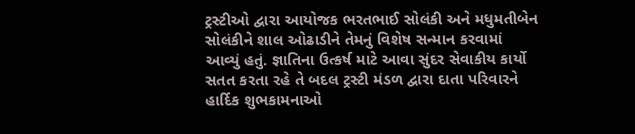ટ્રસ્ટીઓ દ્વારા આયોજક ભરતભાઈ સોલંકી અને મધુમતીબેન સોલંકીને શાલ ઓઢાડીને તેમનું વિશેષ સન્માન કરવામાં આવ્યું હતું. જ્ઞાતિના ઉત્કર્ષ માટે આવા સુંદર સેવાકીય કાર્યો સતત કરતા રહે તે બદલ ટ્રસ્ટી મંડળ દ્વારા દાતા પરિવારને હાર્દિક શુભકામનાઓ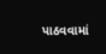પાઠવવામાં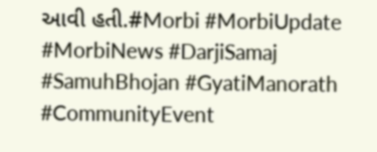આવી હતી.#Morbi #MorbiUpdate #MorbiNews #DarjiSamaj #SamuhBhojan #GyatiManorath #CommunityEvent